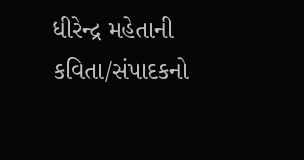ધીરેન્દ્ર મહેતાની કવિતા/સંપાદકનો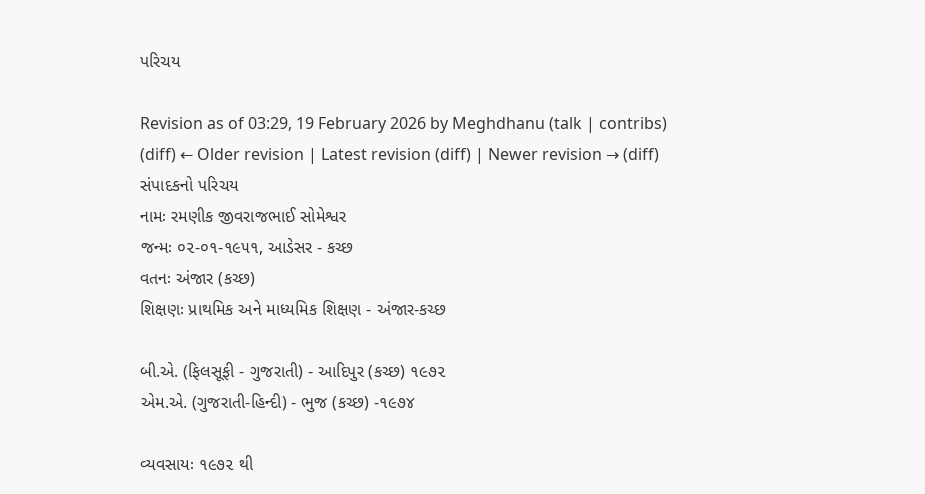પરિચય

Revision as of 03:29, 19 February 2026 by Meghdhanu (talk | contribs)
(diff) ← Older revision | Latest revision (diff) | Newer revision → (diff)
સંપાદકનો પરિચય
નામઃ રમણીક જીવરાજભાઈ સોમેશ્વર
જન્મઃ ૦૨-૦૧-૧૯૫૧, આડેસર - કચ્છ
વતનઃ અંજાર (કચ્છ)
શિક્ષણઃ પ્રાથમિક અને માધ્યમિક શિક્ષણ - અંજાર-કચ્છ

બી.એ. (ફિલસૂફી - ગુજરાતી) - આદિપુર (કચ્છ) ૧૯૭૨
એમ.એ. (ગુજરાતી-હિન્દી) - ભુજ (કચ્છ) -૧૯૭૪

વ્યવસાયઃ ૧૯૭૨ થી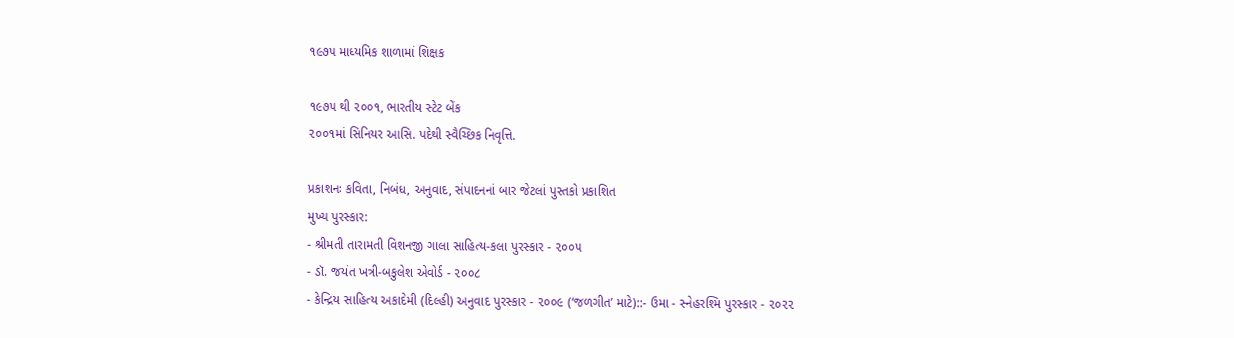૧૯૭૫ માધ્યમિક શાળામાં શિક્ષક

૧૯૭૫ થી ૨૦૦૧, ભારતીય સ્ટેટ બેંક
૨૦૦૧માં સિનિયર આસિ. પદેથી સ્વૈચ્છિક નિવૃત્તિ.

પ્રકાશનઃ કવિતા, નિબંધ, અનુવાદ, સંપાદનનાં બાર જેટલાં પુસ્તકો પ્રકાશિત
મુખ્ય પુરસ્કાર:
- શ્રીમતી તારામતી વિશનજી ગાલા સાહિત્ય-કલા પુરસ્કાર - ૨૦૦૫
- ડૉ. જયંત ખત્રી-બકુલેશ એવોર્ડ - ૨૦૦૮
- કેન્દ્રિય સાહિત્ય અકાદેમી (દિલ્હી) અનુવાદ પુરસ્કાર - ૨૦૦૯ (‘જળગીત’ માટે)::- ઉમા - સ્નેહરશ્મિ પુરસ્કાર - ૨૦૨૨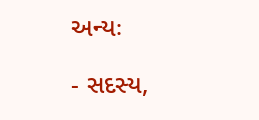અન્યઃ

- સદસ્ય,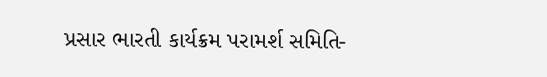પ્રસાર ભારતી કાર્યક્રમ પરામર્શ સમિતિ-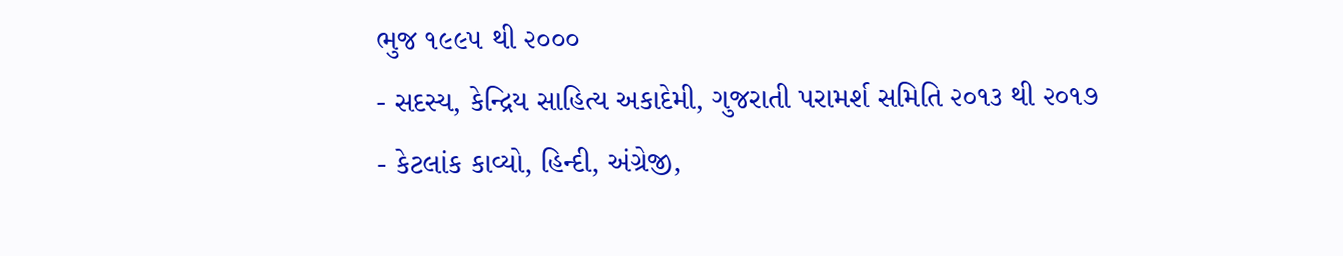ભુજ ૧૯૯૫ થી ૨૦૦૦
- સદસ્ય, કેન્દ્રિય સાહિત્ય અકાદેમી, ગુજરાતી પરામર્શ સમિતિ ૨૦૧૩ થી ૨૦૧૭
- કેટલાંક કાવ્યો, હિન્દી, અંગ્રેજી,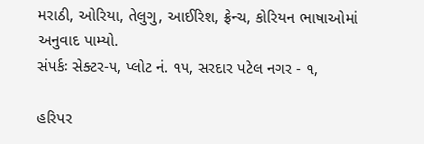મરાઠી, ઓરિયા, તેલુગુ, આઈરિશ, ફ્રેન્ચ, કોરિયન ભાષાઓમાં અનુવાદ પામ્યો.
સંપર્કઃ સેક્ટર-૫, પ્લોટ નં. ૧૫, સરદાર પટેલ નગર - ૧,

હરિપર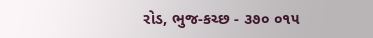રોડ, ભુજ-કચ્છ - ૩૭૦ ૦૧૫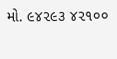મો. ૯૪૨૯૩ ૪૨૧૦૦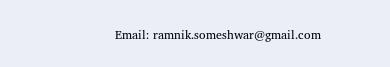Email: ramnik.someshwar@gmail.com